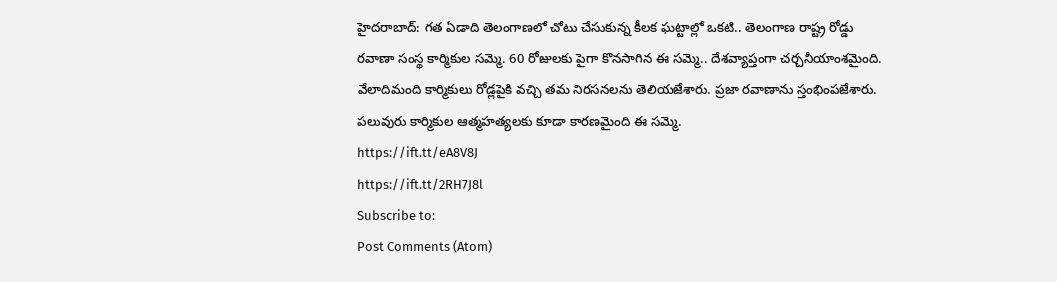హైదరాబాద్: గత ఏడాది తెలంగాణలో చోటు చేసుకున్న కీలక ఘట్టాల్లో ఒకటి.. తెలంగాణ రాష్ట్ర రోడ్డు రవాణా సంస్థ కార్మికుల సమ్మె. 60 రోజులకు పైగా కొనసాగిన ఈ సమ్మె.. దేశవ్యాప్తంగా చర్చనీయాంశమైంది. వేలాదిమంది కార్మికులు రోడ్లపైకి వచ్చి తమ నిరసనలను తెలియజేశారు. ప్రజా రవాణాను స్తంభింపజేశారు. పలువురు కార్మికుల ఆత్మహత్యలకు కూడా కారణమైంది ఈ సమ్మె.
https://ift.tt/eA8V8J
https://ift.tt/2RH7J8l
Subscribe to:
Post Comments (Atom)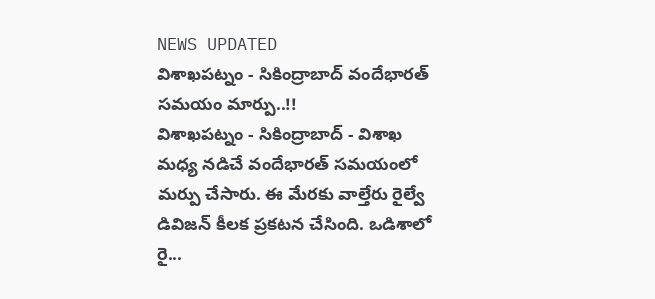NEWS UPDATED
విశాఖపట్నం - సికింద్రాబాద్ వందేభారత్ సమయం మార్పు..!!
విశాఖపట్నం - సికింద్రాబాద్ - విశాఖ మధ్య నడిచే వందేభారత్ సమయంలో మర్పు చేసారు. ఈ మేరకు వాల్తేరు రైల్వే డివిజన్ కీలక ప్రకటన చేసింది. ఒడిశాలో రై...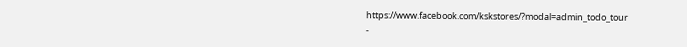https://www.facebook.com/kskstores/?modal=admin_todo_tour
-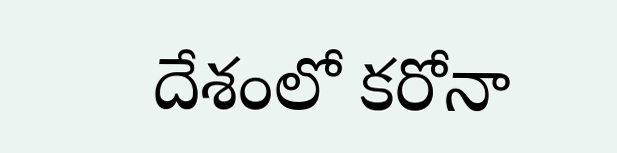దేశంలో కరోనా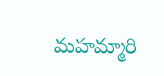మహమ్మారి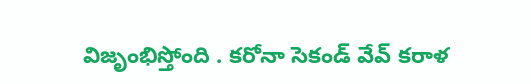విజృంభిస్తోంది . కరోనా సెకండ్ వేవ్ కరాళ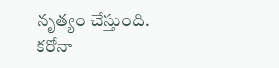నృత్యం చేస్తుంది. కరోనా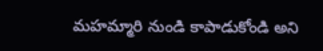మహమ్మారి నుండి కాపాడుకోండి అని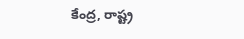కేంద్ర, రాష్ట్ర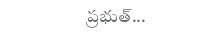ప్రభుత్...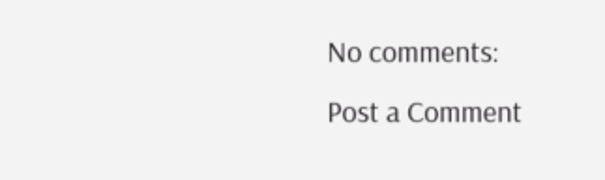No comments:
Post a Comment